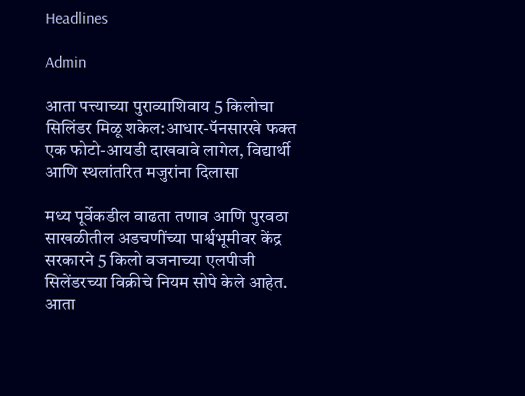Headlines

Admin

आता पत्त्याच्या पुराव्याशिवाय 5 किलोचा सिलिंडर मिळू शकेल:आधार-पॅनसारखे फक्त एक फोटो-आयडी दाखवावे लागेल, विद्यार्थी आणि स्थलांतरित मजुरांना दिलासा

मध्य पूर्वेकडील वाढता तणाव आणि पुरवठा साखळीतील अडचणींच्या पार्श्वभूमीवर केंद्र सरकारने 5 किलो वजनाच्या एलपीजी सिलेंडरच्या विक्रीचे नियम सोपे केले आहेत. आता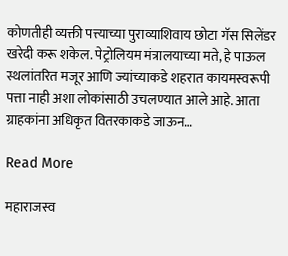कोणतीही व्यक्ती पत्त्याच्या पुराव्याशिवाय छोटा गॅस सिलेंडर खरेदी करू शकेल. पेट्रोलियम मंत्रालयाच्या मते, हे पाऊल स्थलांतरित मजूर आणि ज्यांच्याकडे शहरात कायमस्वरूपी पत्ता नाही अशा लोकांसाठी उचलण्यात आले आहे. आता ग्राहकांना अधिकृत वितरकाकडे जाऊन…

Read More

महाराजस्व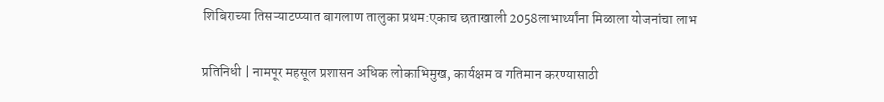शिबिराच्या तिसऱ्याटप्प्यात बागलाण तालुका प्रथम:एकाच छताखाली 2058लाभार्थ्यांना मिळाला योजनांचा लाभ

प्रतिनिधी | नामपूर महसूल प्रशासन अधिक लोकाभिमुख, कार्यक्षम व गतिमान करण्यासाठी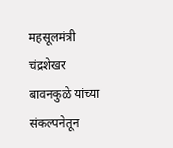महसूलमंत्री चंद्रशेखर बावनकुळे यांच्या संकल्पनेतून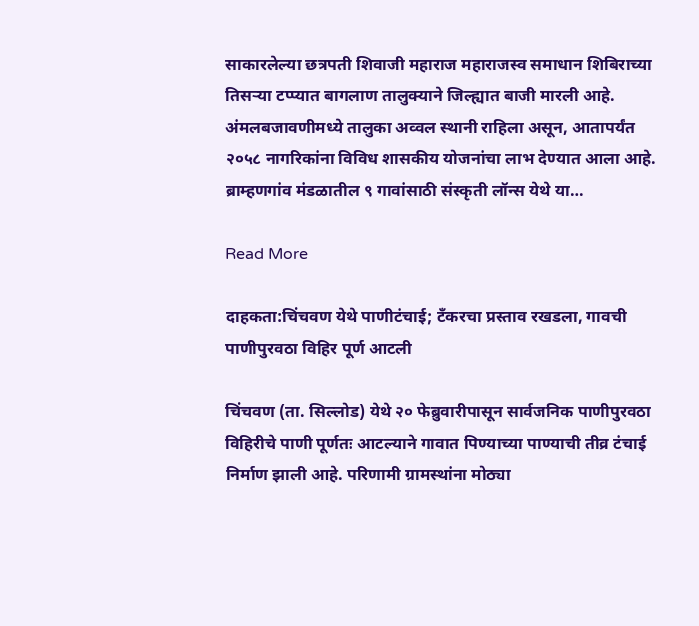साकारलेल्या छत्रपती शिवाजी महाराज महाराजस्व समाधान शिबिराच्या तिसऱ्या टप्प्यात बागलाण तालुक्याने जिल्ह्यात बाजी मारली आहे. अंमलबजावणीमध्ये तालुका अव्वल स्थानी राहिला असून, आतापर्यंत २०५८ नागरिकांना विविध शासकीय योजनांचा लाभ देण्यात आला आहे. ब्राम्हणगांव मंडळातील ९ गावांसाठी संस्कृती लॉन्स येथे या…

Read More

दाहकता:चिंचवण येथे पाणीटंचाई; टँकरचा प्रस्ताव रखडला, गावची पाणीपुरवठा विहिर पूर्ण आटली

चिंचवण (ता. सिल्लोड) येथे २० फेब्रुवारीपासून सार्वजनिक पाणीपुरवठा विहिरीचे पाणी पूर्णतः आटल्याने गावात पिण्याच्या पाण्याची तीव्र टंचाई निर्माण झाली आहे. परिणामी ग्रामस्थांना मोठ्या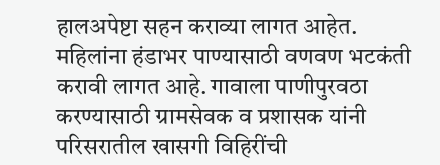हालअपेष्टा सहन कराव्या लागत आहेत. महिलांना हंडाभर पाण्यासाठी वणवण भटकंती करावी लागत आहे. गावाला पाणीपुरवठा करण्यासाठी ग्रामसेवक व प्रशासक यांनी परिसरातील खासगी विहिरींची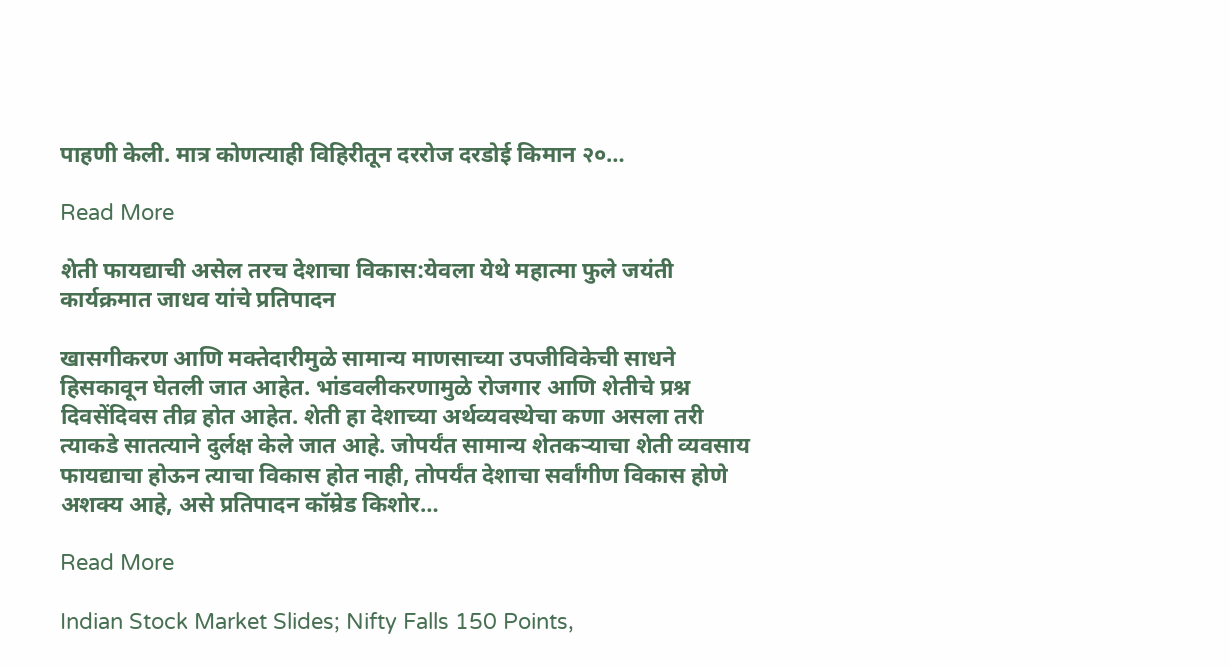पाहणी केली. मात्र कोणत्याही विहिरीतून दररोज दरडोई किमान २०…

Read More

शेती फायद्याची असेल तरच देशाचा विकास:येवला येथे महात्मा फुले जयंती कार्यक्रमात जाधव यांचे प्रतिपादन

खासगीकरण आणि मक्तेदारीमुळे सामान्य माणसाच्या उपजीविकेची साधने हिसकावून घेतली जात आहेत. भांडवलीकरणामुळे रोजगार आणि शेतीचे प्रश्न दिवसेंदिवस तीव्र होत आहेत. शेती हा देशाच्या अर्थव्यवस्थेचा कणा असला तरी त्याकडे सातत्याने दुर्लक्ष केले जात आहे. जोपर्यंत सामान्य शेतकऱ्याचा शेती व्यवसाय फायद्याचा होऊन त्याचा विकास होत नाही, तोपर्यंत देशाचा सर्वांगीण विकास होणे अशक्य आहे, असे प्रतिपादन कॉम्रेड किशोर…

Read More

Indian Stock Market Slides; Nifty Falls 150 Points,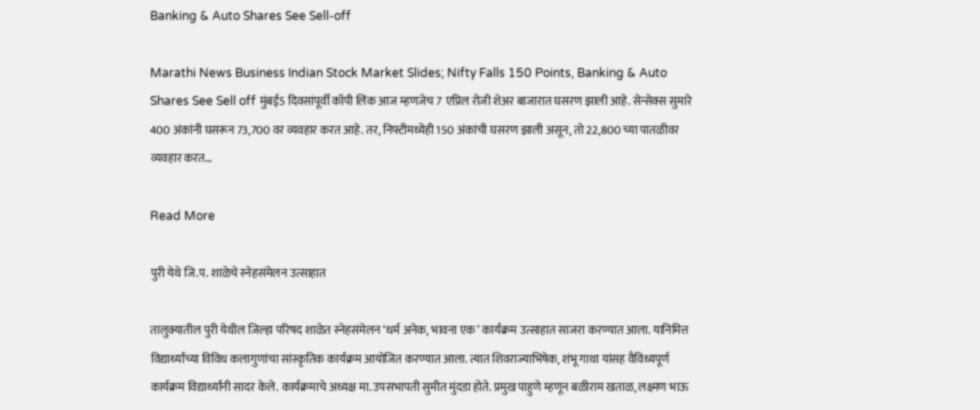Banking & Auto Shares See Sell-off

Marathi News Business Indian Stock Market Slides; Nifty Falls 150 Points, Banking & Auto Shares See Sell off मुंबई5 दिवसांपूर्वी कॉपी लिंक आज म्हणजेच 7 एप्रिल रोजी शेअर बाजारात घसरण झाली आहे. सेन्सेक्स सुमारे 400 अंकांनी घसरून 73,700 वर व्यवहार करत आहे. तर, निफ्टीमध्येही 150 अंकांची घसरण झाली असून, तो 22,800 च्या पातळीवर व्यवहार करत…

Read More

पुरी येथे जि.प. शाळेचे स्नेहसंमेलन उत्साहात

तालुक्यातील पुरी येथील जिल्हा परिषद शाळेत स्नेहसंमेलन ‘धर्म अनेक, भावना एक’ कार्यक्रम उत्साहात साजरा करण्यात आला. यानिमित्त विद्यार्थ्यांच्या विविध कलागुणांचा सांस्कृतिक कार्यक्रम आयोजित करण्यात आला. त्यात शिवराज्याभिषेक, शंभू गाथा यांसह वैविध्यपूर्ण कार्यक्रम विद्यार्थ्यांनी सादर केले. कार्यक्रमाचे अध्यक्ष मा. उपसभापती सुमीत मुंदडा होते. प्रमुख पाहुणे म्हणून बळीराम खताळ, लक्ष्मण भाऊ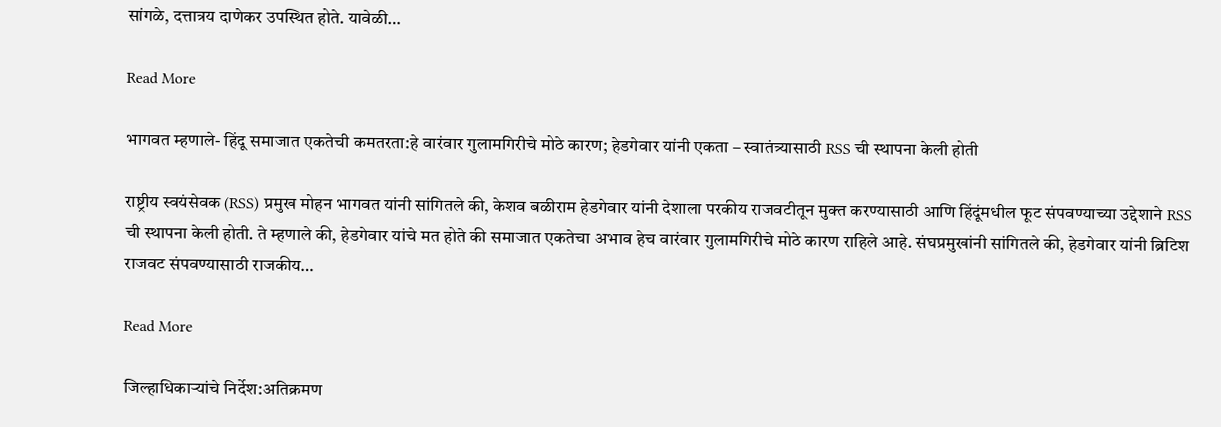सांगळे, दत्तात्रय दाणेकर उपस्थित होते. यावेळी…

Read More

भागवत म्हणाले- हिंदू समाजात एकतेची कमतरता:हे वारंवार गुलामगिरीचे मोठे कारण; हेडगेवार यांनी एकता – स्वातंत्र्यासाठी RSS ची स्थापना केली होती

राष्ट्रीय स्वयंसेवक (RSS) प्रमुख मोहन भागवत यांनी सांगितले की, केशव बळीराम हेडगेवार यांनी देशाला परकीय राजवटीतून मुक्त करण्यासाठी आणि हिंदूंमधील फूट संपवण्याच्या उद्देशाने RSS ची स्थापना केली होती. ते म्हणाले की, हेडगेवार यांचे मत होते की समाजात एकतेचा अभाव हेच वारंवार गुलामगिरीचे मोठे कारण राहिले आहे. संघप्रमुखांनी सांगितले की, हेडगेवार यांनी ब्रिटिश राजवट संपवण्यासाठी राजकीय…

Read More

जिल्हाधिकाऱ्यांचे निर्देश:अतिक्रमण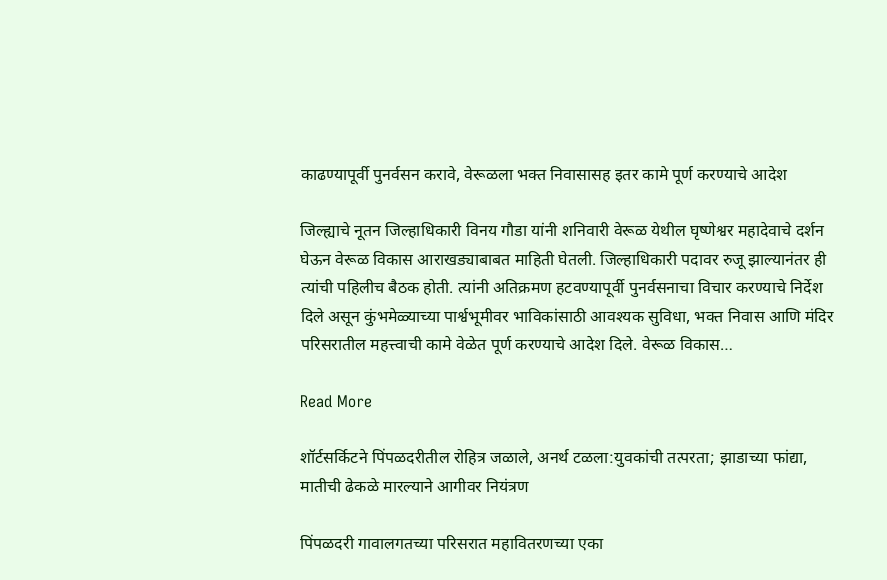काढण्यापूर्वी पुनर्वसन करावे, वेरूळला भक्त निवासासह इतर कामे पूर्ण करण्याचे आदेश

जिल्ह्याचे नूतन जिल्हाधिकारी विनय गौडा यांनी शनिवारी वेरूळ येथील घृष्णेश्वर महादेवाचे दर्शन घेऊन वेरूळ विकास आराखड्याबाबत माहिती घेतली. जिल्हाधिकारी पदावर रुजू झाल्यानंतर ही त्यांची पहिलीच बैठक होती. त्यांनी अतिक्रमण हटवण्यापूर्वी पुनर्वसनाचा विचार करण्याचे निर्देश दिले असून कुंभमेळ्याच्या पार्श्वभूमीवर भाविकांसाठी आवश्यक सुविधा, भक्त निवास आणि मंदिर परिसरातील महत्त्वाची कामे वेळेत पूर्ण करण्याचे आदेश दिले. वेरूळ विकास…

Read More

शॉर्टसर्किटने पिंपळदरीतील रोहित्र जळाले, अनर्थ टळला:युवकांची तत्परता; झाडाच्या फांद्या, मातीची ढेकळे मारल्याने आगीवर नियंत्रण

पिंपळदरी गावालगतच्या परिसरात महावितरणच्या एका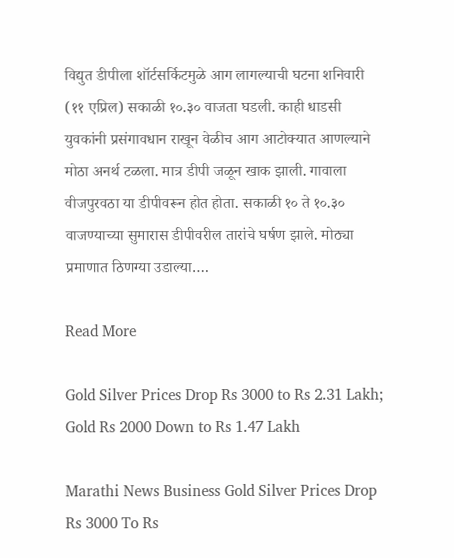विद्युत डीपीला शॉर्टसर्किटमुळे आग लागल्याची घटना शनिवारी (११ एप्रिल) सकाळी १०.३० वाजता घडली. काही धाडसी युवकांनी प्रसंगावधान राखून वेळीच आग आटोक्यात आणल्याने मोठा अनर्थ टळला. मात्र डीपी जळून खाक झाली. गावाला वीजपुरवठा या डीपीवरून होत होता. सकाळी १० ते १०.३० वाजण्याच्या सुमारास डीपीवरील तारांचे घर्षण झाले. मोठ्या प्रमाणात ठिणग्या उडाल्या….

Read More

Gold Silver Prices Drop Rs 3000 to Rs 2.31 Lakh; Gold Rs 2000 Down to Rs 1.47 Lakh

Marathi News Business Gold Silver Prices Drop Rs 3000 To Rs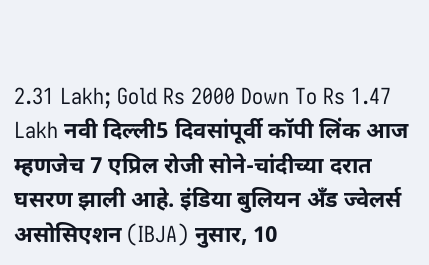2.31 Lakh; Gold Rs 2000 Down To Rs 1.47 Lakh नवी दिल्ली5 दिवसांपूर्वी कॉपी लिंक आज म्हणजेच 7 एप्रिल रोजी सोने-चांदीच्या दरात घसरण झाली आहे. इंडिया बुलियन अँड ज्वेलर्स असोसिएशन (IBJA) नुसार, 10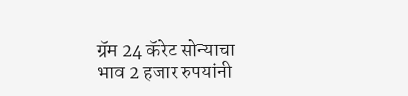ग्रॅम 24 कॅरेट सोन्याचा भाव 2 हजार रुपयांनी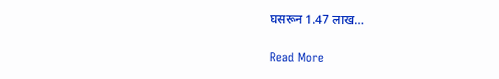घसरून 1.47 लाख…

Read More